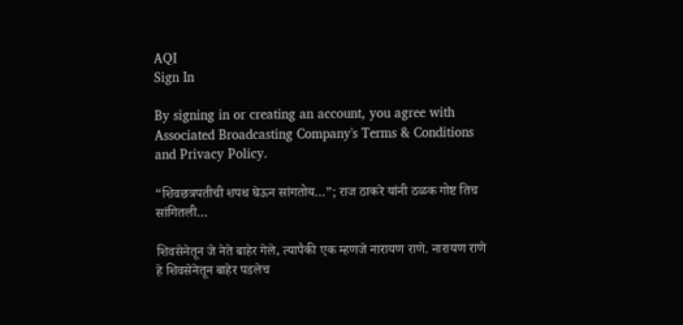AQI
Sign In

By signing in or creating an account, you agree with Associated Broadcasting Company's Terms & Conditions and Privacy Policy.

“शिवछत्रपतीची शपथ घेऊन सांगतोय…”; राज ठाकरे यांनी ठळक गोष्ट तिच सांगितली…

शिवसेनेतून जे नेते बाहेर गेले, त्यापैकी एक म्हणजे नारायण राणे. नारायण राणे हे शिवसेनेतून बाहेर पडलेच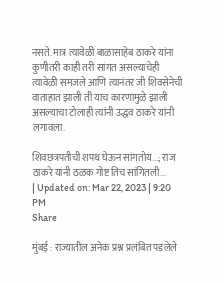नसते. मात्र त्यावेळी बाळासाहेब ठाकरे यांना कुणीतरी काही तरी सांगत असल्याचेही त्यावेळी समजले आणि त्यानंतर जी शिवसेनेची वाताहात झाली ती याच कारणामुळे झाली असल्याचा टोलाही त्यांनी उद्धव ठाकरे यांनी लगावला.

शिवछत्रपतीची शपथ घेऊन सांगतोय...; राज ठाकरे यांनी ठळक गोष्ट तिच सांगितली...
| Updated on: Mar 22, 2023 | 9:20 PM
Share

मुंबई : राज्यातील अनेक प्रश्न प्रलंबित पडलेले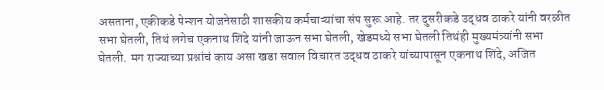असताना, एकीकडे पेन्शन योजनेसाठी शासकीय कर्मचाऱ्यांचा संप सुरू आहे. तर दुसरीकडे उद्धव ठाकरे यांनी वरळीत सभा घेतली, तिथं लगेच एकनाथ शिंदे यांनी जाऊन सभा घेतली, खेडमध्ये सभा घेतली तिथंही मुख्यमंत्र्यांनी सभा घेतली. मग राज्याच्या प्रश्नांचं काय असा खडा सवाल विचारत उद्धव ठाकरे यांच्यापासून एकनाथ शिंदे, अजित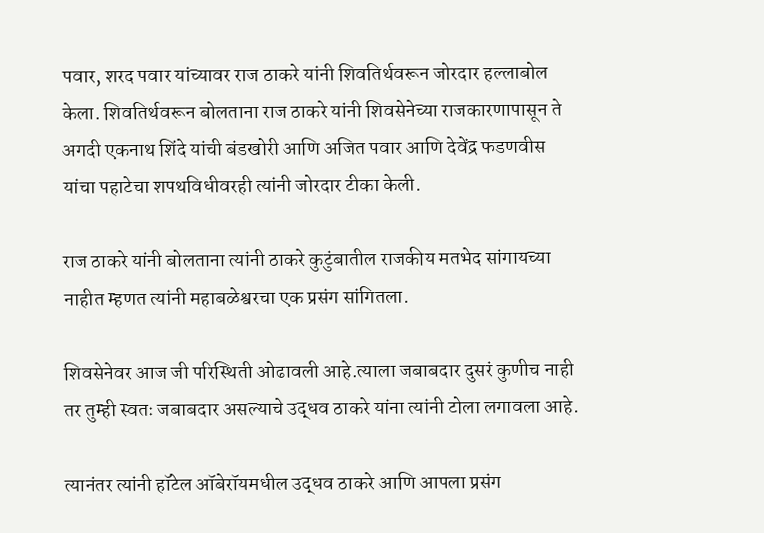पवार, शरद पवार यांच्यावर राज ठाकरे यांनी शिवतिर्थवरून जोरदार हल्लाबोल केला. शिवतिर्थवरून बोलताना राज ठाकरे यांनी शिवसेनेच्या राजकारणापासून ते अगदी एकनाथ शिंदे यांची बंडखोरी आणि अजित पवार आणि देवेंद्र फडणवीस यांचा पहाटेचा शपथविधीवरही त्यांनी जोरदार टीका केली.

राज ठाकरे यांनी बोलताना त्यांनी ठाकरे कुटुंबातील राजकीय मतभेद सांगायच्या नाहीत म्हणत त्यांनी महाबळेश्वरचा एक प्रसंग सांगितला.

शिवसेनेवर आज जी परिस्थिती ओढावली आहे.त्याला जबाबदार दुसरं कुणीच नाही तर तुम्ही स्वतः जबाबदार असल्याचे उद्धव ठाकरे यांना त्यांनी टोला लगावला आहे.

त्यानंतर त्यांनी हॉटेल ऑबेरॉयमधील उद्धव ठाकरे आणि आपला प्रसंग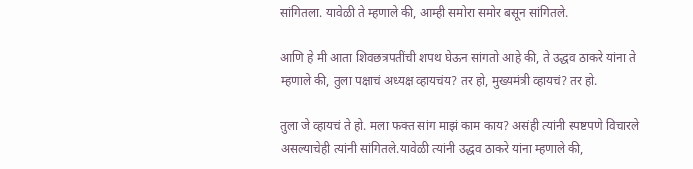सांगितला. यावेळी ते म्हणाले की, आम्ही समोरा समोर बसून सांगितले.

आणि हे मी आता शिवछत्रपतींची शपथ घेऊन सांगतो आहे की, ते उद्धव ठाकरे यांना ते म्हणाले की, तुला पक्षाचं अध्यक्ष व्हायचंय? तर हो, मुख्यमंत्री व्हायचं? तर हो.

तुला जे व्हायचं ते हो. मला फक्त सांग माझं काम काय? असंही त्यांनी स्पष्टपणे विचारले असल्याचेही त्यांनी सांगितले.यावेळी त्यांनी उद्धव ठाकरे यांना म्हणाले की,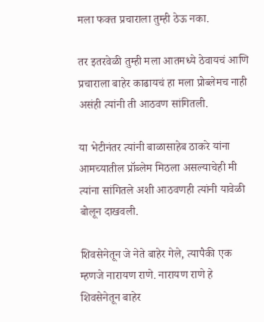मला फक्त प्रचाराला तुम्ही ठेऊ नका.

तर इतरवेळी तुम्ही मला आतमध्ये ठेवायचं आणि प्रचाराला बाहेर काढायचं हा मला प्रोब्लेमच नाही असंही त्यांनी ती आठवण सांगितली.

या भेटीनंतर त्यांनी बाळासाहेब ठाकरे यांना आमच्यातील प्रॉब्लेम मिठला असल्याचेही मी त्यांना सांगितले अशी आठवणही त्यांनी यावेळी बोलून दाखवली.

शिवसेनेतून जे नेते बाहेर गेले, त्यापैकी एक म्हणजे नारायण राणे. नारायण राणे हे शिवसेनेतून बाहेर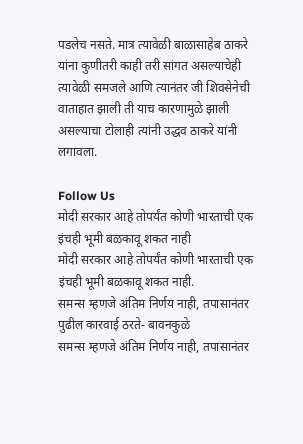पडलेच नसते. मात्र त्यावेळी बाळासाहेब ठाकरे यांना कुणीतरी काही तरी सांगत असल्याचेही त्यावेळी समजले आणि त्यानंतर जी शिवसेनेची वाताहात झाली ती याच कारणामुळे झाली असल्याचा टोलाही त्यांनी उद्धव ठाकरे यांनी लगावला.

Follow Us
मोदी सरकार आहे तोपर्यंत कोणी भारताची एक इंचही भूमी बळकावू शकत नाही
मोदी सरकार आहे तोपर्यंत कोणी भारताची एक इंचही भूमी बळकावू शकत नाही.
समन्स म्हणजे अंतिम निर्णय नाही, तपासानंतर पुढील कारवाई ठरते- बावनकुळे
समन्स म्हणजे अंतिम निर्णय नाही, तपासानंतर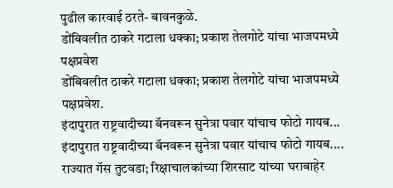पुढील कारवाई ठरते- बावनकुळे.
डोंबिवलीत ठाकरे गटाला धक्का; प्रकाश तेलगोटे यांचा भाजपमध्ये पक्षप्रवेश
डोंबिवलीत ठाकरे गटाला धक्का; प्रकाश तेलगोटे यांचा भाजपमध्ये पक्षप्रवेश.
इंदापुरात राष्ट्रवादीच्या बॅनवरून सुनेत्रा पवार यांचाच फोटो गायब...
इंदापुरात राष्ट्रवादीच्या बॅनवरून सुनेत्रा पवार यांचाच फोटो गायब....
राज्यात गॅस तुटवडा; रिक्षाचालकांच्या शिरसाट यांच्या घराबाहेर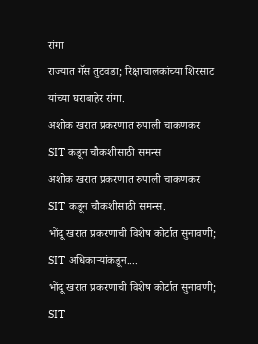रांगा
राज्यात गॅस तुटवडा; रिक्षाचालकांच्या शिरसाट यांच्या घराबाहेर रांगा.
अशोक खरात प्रकरणात रुपाली चाकणकर SIT कडून चौकशीसाठी समन्स
अशोक खरात प्रकरणात रुपाली चाकणकर SIT कडून चौकशीसाठी समन्स.
भोंदू खरात प्रकरणाची विशेष कोर्टात सुनावणी; SIT अधिकाऱ्यांकडून....
भोंदू खरात प्रकरणाची विशेष कोर्टात सुनावणी; SIT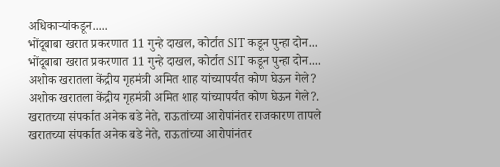अधिकाऱ्यांकडून.....
भोंदूबाबा खरात प्रकरणात 11 गुन्हे दाखल, कोर्टात SIT कडून पुन्हा दोन...
भोंदूबाबा खरात प्रकरणात 11 गुन्हे दाखल, कोर्टात SIT कडून पुन्हा दोन....
अशोक खरातला केंद्रीय गृहमंत्री अमित शाह यांच्यापर्यंत कोण घेऊन गेले?
अशोक खरातला केंद्रीय गृहमंत्री अमित शाह यांच्यापर्यंत कोण घेऊन गेले?.
खरातच्या संपर्कात अनेक बडे नेते, राऊतांच्या आरोपांनंतर राजकारण तापले
खरातच्या संपर्कात अनेक बडे नेते, राऊतांच्या आरोपांनंतर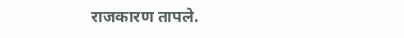राजकारण तापले.